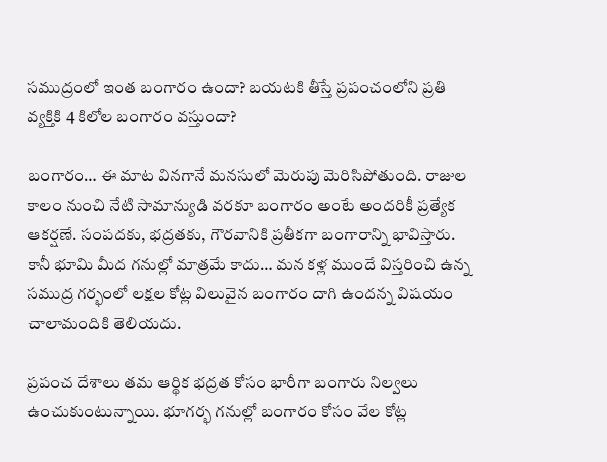సముద్రంలో ఇంత బంగారం ఉందా? బయటకి తీస్తే ప్రపంచంలోని ప్రతి వ్యక్తికి 4 కిలోల బంగారం వస్తుందా?

బంగారం… ఈ మాట వినగానే మనసులో మెరుపు మెరిసిపోతుంది. రాజుల కాలం నుంచి నేటి సామాన్యుడి వరకూ బంగారం అంటే అందరికీ ప్రత్యేక ఆకర్షణే. సంపదకు, భద్రతకు, గౌరవానికి ప్రతీకగా బంగారాన్ని భావిస్తారు. కానీ భూమి మీద గనుల్లో మాత్రమే కాదు… మన కళ్ల ముందే విస్తరించి ఉన్న సముద్ర గర్భంలో లక్షల కోట్ల విలువైన బంగారం దాగి ఉందన్న విషయం చాలామందికి తెలియదు.

ప్రపంచ దేశాలు తమ ఆర్థిక భద్రత కోసం భారీగా బంగారు నిల్వలు ఉంచుకుంటున్నాయి. భూగర్భ గనుల్లో బంగారం కోసం వేల కోట్ల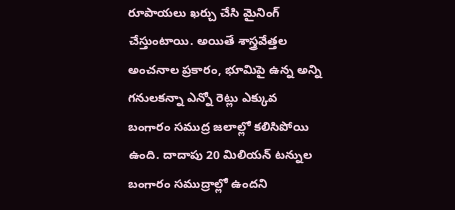రూపాయలు ఖర్చు చేసి మైనింగ్ చేస్తుంటాయి. అయితే శాస్త్రవేత్తల అంచనాల ప్రకారం, భూమిపై ఉన్న అన్ని గనులకన్నా ఎన్నో రెట్లు ఎక్కువ బంగారం సముద్ర జలాల్లో కలిసిపోయి ఉంది. దాదాపు 20 మిలియన్ టన్నుల బంగారం సముద్రాల్లో ఉందని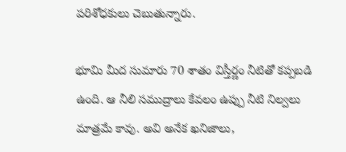పరిశోధకులు చెబుతున్నారు.

భూమి మీద సుమారు 70 శాతం విస్తీర్ణం నీటితో కప్పబడి ఉంది. ఆ నీలి సముద్రాలు కేవలం ఉప్పు నీటి నిల్వలు మాత్రమే కావు. అవి అనేక ఖనిజాలు,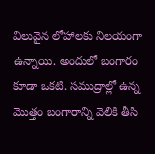విలువైన లోహాలకు నిలయంగా ఉన్నాయి. అందులో బంగారం కూడా ఒకటి. సముద్రాల్లో ఉన్న మొత్తం బంగారాన్ని వెలికి తీసి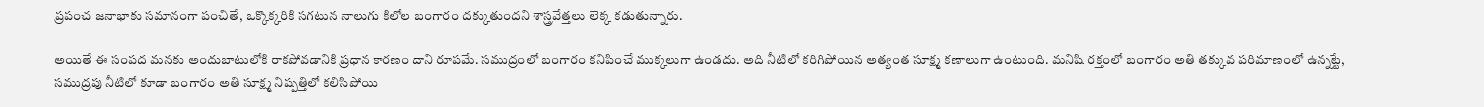ప్రపంచ జనాభాకు సమానంగా పంచితే, ఒక్కొక్కరికి సగటున నాలుగు కిలోల బంగారం దక్కుతుందని శాస్త్రవేత్తలు లెక్క కడుతున్నారు.

అయితే ఈ సంపద మనకు అందుబాటులోకి రాకపోవడానికి ప్రధాన కారణం దాని రూపమే. సముద్రంలో బంగారం కనిపించే ముక్కలుగా ఉండదు. అది నీటిలో కరిగిపోయిన అత్యంత సూక్ష్మ కణాలుగా ఉంటుంది. మనిషి రక్తంలో బంగారం అతి తక్కువ పరిమాణంలో ఉన్నట్టే, సముద్రపు నీటిలో కూడా బంగారం అతి సూక్ష్మ నిష్పత్తిలో కలిసిపోయి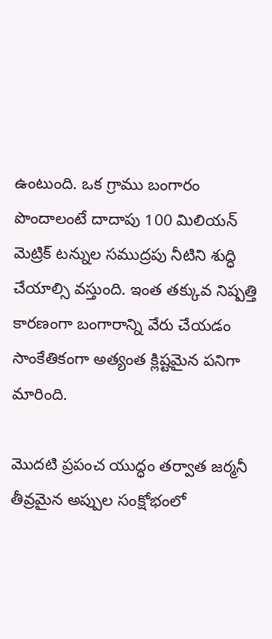ఉంటుంది. ఒక గ్రాము బంగారం పొందాలంటే దాదాపు 100 మిలియన్ మెట్రిక్ టన్నుల సముద్రపు నీటిని శుద్ధి చేయాల్సి వస్తుంది. ఇంత తక్కువ నిష్పత్తి కారణంగా బంగారాన్ని వేరు చేయడం సాంకేతికంగా అత్యంత క్లిష్టమైన పనిగా మారింది.

మొదటి ప్రపంచ యుద్ధం తర్వాత జర్మనీ తీవ్రమైన అప్పుల సంక్షోభంలో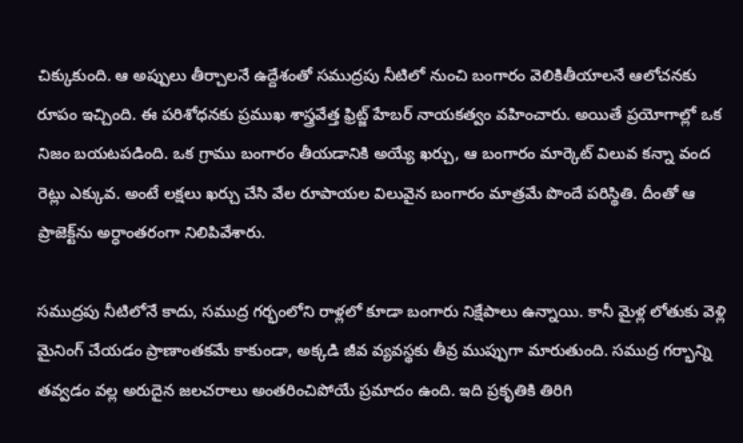చిక్కుకుంది. ఆ అప్పులు తీర్చాలనే ఉద్దేశంతో సముద్రపు నీటిలో నుంచి బంగారం వెలికితీయాలనే ఆలోచనకు రూపం ఇచ్చింది. ఈ పరిశోధనకు ప్రముఖ శాస్త్రవేత్త ఫ్రిట్జ్ హేబర్ నాయకత్వం వహించారు. అయితే ప్రయోగాల్లో ఒక నిజం బయటపడింది. ఒక గ్రాము బంగారం తీయడానికి అయ్యే ఖర్చు, ఆ బంగారం మార్కెట్ విలువ కన్నా వంద రెట్లు ఎక్కువ. అంటే లక్షలు ఖర్చు చేసి వేల రూపాయల విలువైన బంగారం మాత్రమే పొందే పరిస్థితి. దీంతో ఆ ప్రాజెక్ట్‌ను అర్ధాంతరంగా నిలిపివేశారు.

సముద్రపు నీటిలోనే కాదు, సముద్ర గర్భంలోని రాళ్లలో కూడా బంగారు నిక్షేపాలు ఉన్నాయి. కానీ మైళ్ల లోతుకు వెళ్లి మైనింగ్ చేయడం ప్రాణాంతకమే కాకుండా, అక్కడి జీవ వ్యవస్థకు తీవ్ర ముప్పుగా మారుతుంది. సముద్ర గర్భాన్ని తవ్వడం వల్ల అరుదైన జలచరాలు అంతరించిపోయే ప్రమాదం ఉంది. ఇది ప్రకృతికి తిరిగి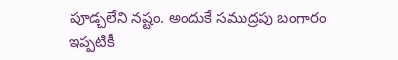పూడ్చలేని నష్టం. అందుకే సముద్రపు బంగారం ఇప్పటికీ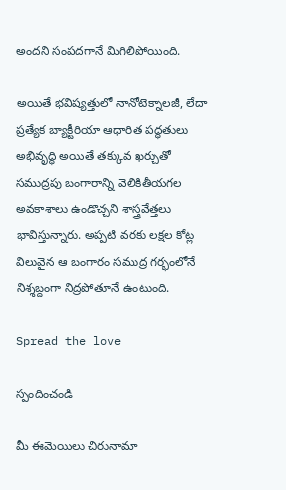అందని సంపదగానే మిగిలిపోయింది.

అయితే భవిష్యత్తులో నానోటెక్నాలజీ, లేదా ప్రత్యేక బ్యాక్టీరియా ఆధారిత పద్ధతులు అభివృద్ధి అయితే తక్కువ ఖర్చుతో సముద్రపు బంగారాన్ని వెలికితీయగల అవకాశాలు ఉండొచ్చని శాస్త్రవేత్తలు భావిస్తున్నారు. అప్పటి వరకు లక్షల కోట్ల విలువైన ఆ బంగారం సముద్ర గర్భంలోనే నిశ్శబ్దంగా నిద్రపోతూనే ఉంటుంది.

Spread the love

స్పందించండి

మీ ఈమెయిలు చిరునామా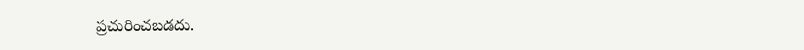ప్రచురించబడదు.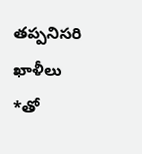తప్పనిసరి ఖాళీలు *తో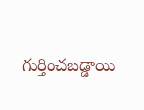గుర్తించబడ్డాయి